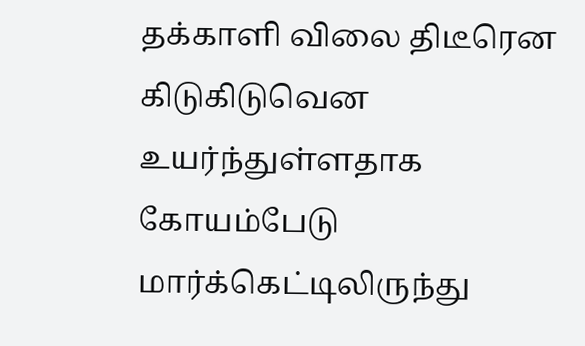தக்காளி விலை திடீரென கிடுகிடுவென உயர்ந்துள்ளதாக கோயம்பேடு மார்க்கெட்டிலிருந்து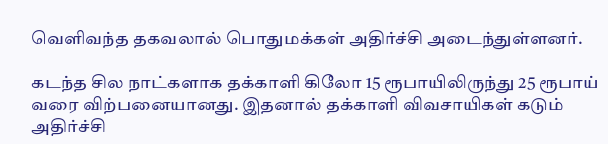வெளிவந்த தகவலால் பொதுமக்கள் அதிர்ச்சி அடைந்துள்ளனர்.

கடந்த சில நாட்களாக தக்காளி கிலோ 15 ரூபாயிலிருந்து 25 ரூபாய் வரை விற்பனையானது. இதனால் தக்காளி விவசாயிகள் கடும் அதிர்ச்சி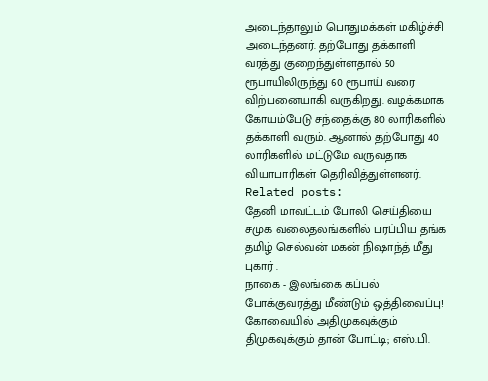அடைந்தாலும் பொதுமக்கள் மகிழ்ச்சி அடைந்தனர். தற்போது தக்காளி வரத்து குறைந்துள்ளதால் 50 ரூபாயிலிருந்து 60 ரூபாய் வரை விற்பனையாகி வருகிறது. வழக்கமாக கோயம்பேடு சந்தைக்கு 80 லாரிகளில் தக்காளி வரும். ஆனால் தற்போது 40 லாரிகளில் மட்டுமே வருவதாக வியாபாரிகள் தெரிவித்துள்ளனர்.
Related posts:
தேனி மாவட்டம் போலி செய்தியை சமுக வலைதலங்களில் பரப்பிய தங்க தமிழ் செல்வன் மகன் நிஷாந்த் மீது புகார் .
நாகை - இலங்கை கப்பல் போக்குவரத்து மீண்டும் ஒத்திவைப்பு!
கோவையில் அதிமுகவுக்கும் திமுகவுக்கும் தான் போட்டி; எஸ்.பி.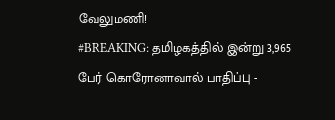வேலுமணி!
#BREAKING: தமிழகத்தில் இன்று 3,965 பேர் கொரோனாவால் பாதிப்பு -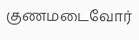குணமடைவோர்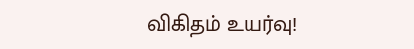விகிதம் உயர்வு!